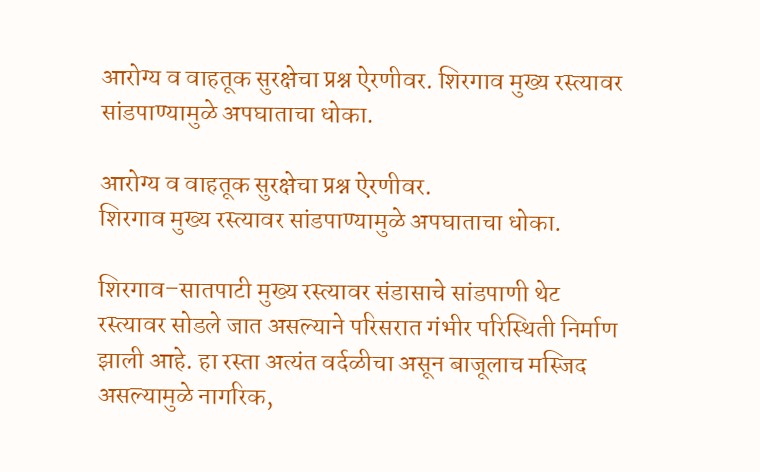आरोग्य व वाहतूक सुरक्षेचा प्रश्न ऐरणीवर. शिरगाव मुख्य रस्त्यावर सांडपाण्यामुळे अपघाताचा धोका.

आरोग्य व वाहतूक सुरक्षेचा प्रश्न ऐरणीवर.
शिरगाव मुख्य रस्त्यावर सांडपाण्यामुळे अपघाताचा धोका.

शिरगाव–सातपाटी मुख्य रस्त्यावर संडासाचे सांडपाणी थेट रस्त्यावर सोडले जात असल्याने परिसरात गंभीर परिस्थिती निर्माण झाली आहे. हा रस्ता अत्यंत वर्दळीचा असून बाजूलाच मस्जिद असल्यामुळे नागरिक,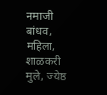नमाजी बांधव, महिला, शाळकरी मुले, ज्येष्ठ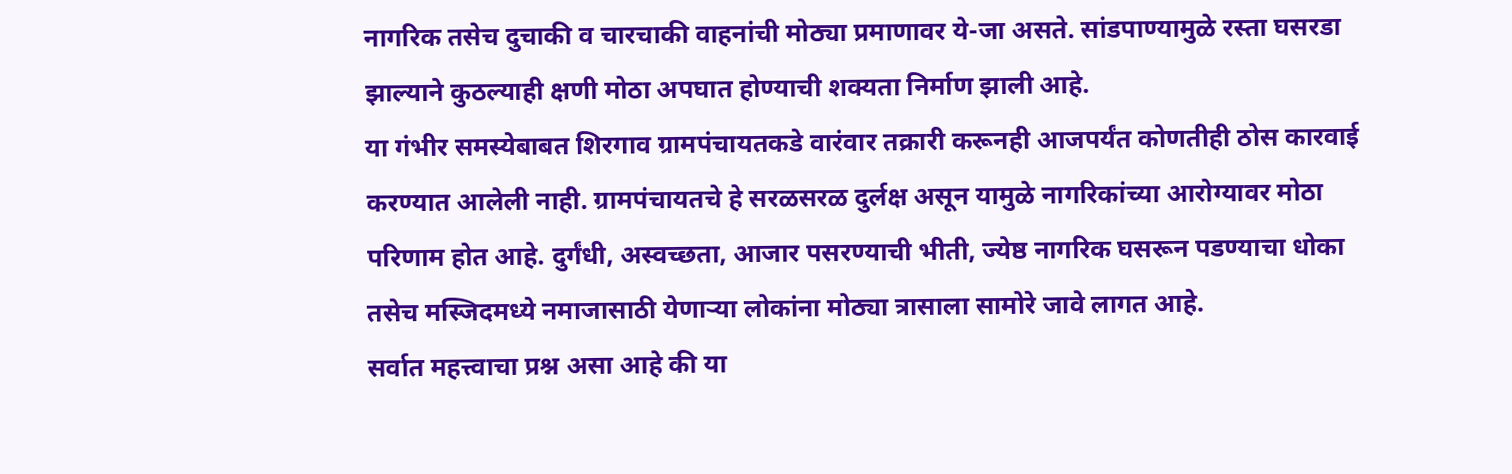नागरिक तसेच दुचाकी व चारचाकी वाहनांची मोठ्या प्रमाणावर ये-जा असते. सांडपाण्यामुळे रस्ता घसरडा झाल्याने कुठल्याही क्षणी मोठा अपघात होण्याची शक्यता निर्माण झाली आहे.
या गंभीर समस्येबाबत शिरगाव ग्रामपंचायतकडे वारंवार तक्रारी करूनही आजपर्यंत कोणतीही ठोस कारवाई करण्यात आलेली नाही. ग्रामपंचायतचे हे सरळसरळ दुर्लक्ष असून यामुळे नागरिकांच्या आरोग्यावर मोठा परिणाम होत आहे. दुर्गंधी, अस्वच्छता, आजार पसरण्याची भीती, ज्येष्ठ नागरिक घसरून पडण्याचा धोका तसेच मस्जिदमध्ये नमाजासाठी येणाऱ्या लोकांना मोठ्या त्रासाला सामोरे जावे लागत आहे.
सर्वात महत्त्वाचा प्रश्न असा आहे की या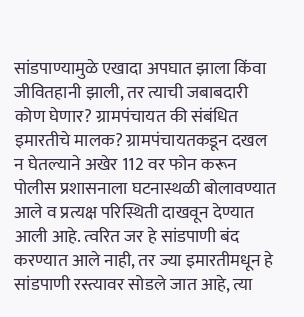सांडपाण्यामुळे एखादा अपघात झाला किंवा जीवितहानी झाली, तर त्याची जबाबदारी कोण घेणार? ग्रामपंचायत की संबंधित इमारतीचे मालक? ग्रामपंचायतकडून दखल न घेतल्याने अखेर 112 वर फोन करून पोलीस प्रशासनाला घटनास्थळी बोलावण्यात आले व प्रत्यक्ष परिस्थिती दाखवून देण्यात आली आहे. त्वरित जर हे सांडपाणी बंद करण्यात आले नाही, तर ज्या इमारतीमधून हे सांडपाणी रस्त्यावर सोडले जात आहे, त्या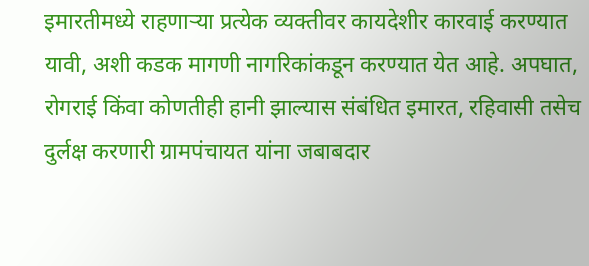इमारतीमध्ये राहणाऱ्या प्रत्येक व्यक्तीवर कायदेशीर कारवाई करण्यात यावी, अशी कडक मागणी नागरिकांकडून करण्यात येत आहे. अपघात, रोगराई किंवा कोणतीही हानी झाल्यास संबंधित इमारत, रहिवासी तसेच दुर्लक्ष करणारी ग्रामपंचायत यांना जबाबदार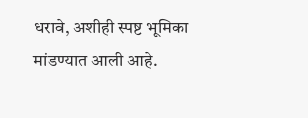धरावे, अशीही स्पष्ट भूमिका मांडण्यात आली आहे.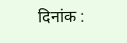दिनांक :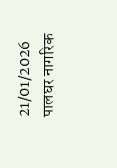21/01/2026
पालघर नागरिक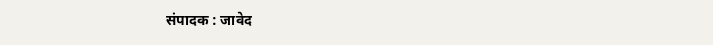संपादक : जावेद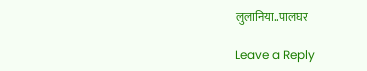लुलानिया..पालघर

Leave a Reply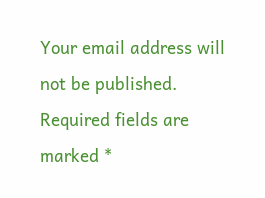Your email address will not be published. Required fields are marked *